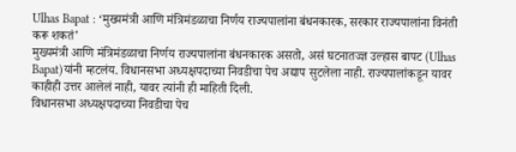Ulhas Bapat : ‘मुख्यमंत्री आणि मंत्रिमंडळाचा निर्णय राज्यपालांना बंधनकारक, सरकार राज्यपालांना विनंती करू शकतं’
मुख्यमंत्री आणि मंत्रिमंडळाचा निर्णय राज्यपालांना बंधनकारक असतो, असं घटनातज्ज्ञ उल्हास बापट (Ulhas Bapat)यांनी म्हटलंय. विधानसभा अध्यक्षपदाच्या निवडीचा पेच अद्याप सुटलेला नाही. राज्यपालांकडून यावर काहीही उत्तर आलेलं नाही, यावर त्यांनी ही माहिती दिली.
विधानसभा अध्यक्षपदाच्या निवडीचा पेच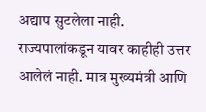अद्याप सुटलेला नाही. राज्यपालांकडून यावर काहीही उत्तर आलेलं नाही. मात्र मुख्यमंत्री आणि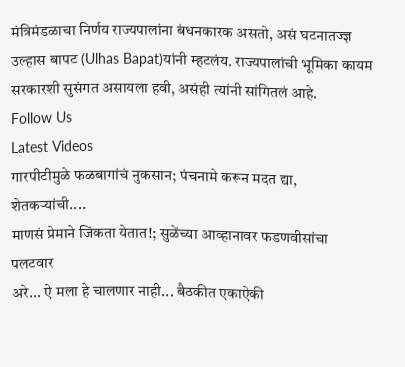मंत्रिमंडळाचा निर्णय राज्यपालांना बंधनकारक असतो, असं घटनातज्ज्ञ उल्हास बापट (Ulhas Bapat)यांनी म्हटलंय. राज्यपालांची भूमिका कायम सरकारशी सुसंगत असायला हवी, असंही त्यांनी सांगितलं आहे.
Follow Us
Latest Videos
गारपीटीमुळे फळबागांचं नुकसान; पंचनामे करून मदत द्या, शेतकऱ्यांची....
माणसं प्रेमाने जिंकता येतात!; सुळेंच्या आव्हानावर फडणवीसांचा पलटवार
अरे... ऐ मला हे चालणार नाही... बैठकीत एकाऐकी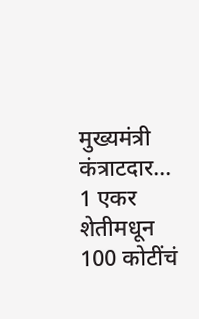मुख्यमंत्री कंत्राटदार...
1 एकर शेतीमधून 100 कोटींचं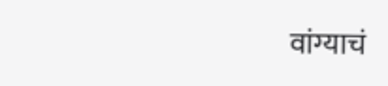वांग्याचं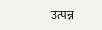उत्पन्न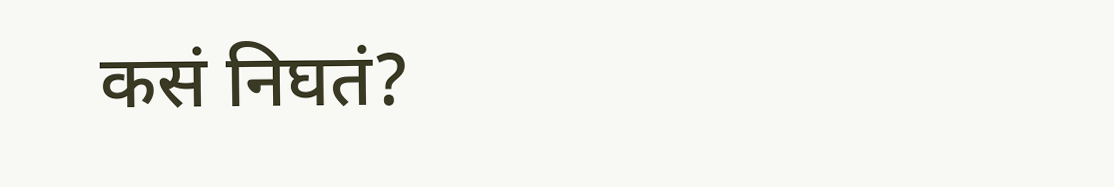कसं निघतं?